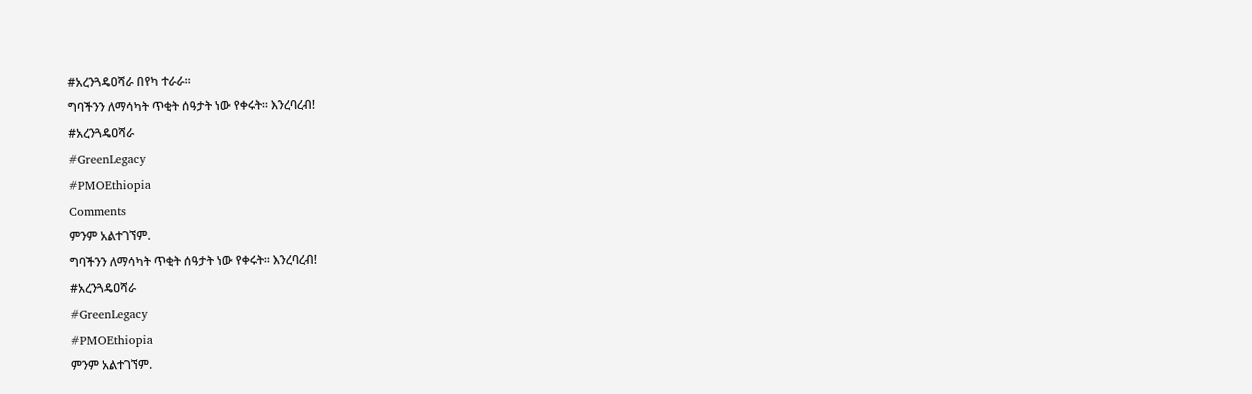#አረንጓዴዐሻራ በየካ ተራራ።
ግባችንን ለማሳካት ጥቂት ሰዓታት ነው የቀሩት። እንረባረብ!
#አረንጓዴዐሻራ
#GreenLegacy
#PMOEthiopia
Comments
ምንም አልተገኘም.
ግባችንን ለማሳካት ጥቂት ሰዓታት ነው የቀሩት። እንረባረብ!
#አረንጓዴዐሻራ
#GreenLegacy
#PMOEthiopia
ምንም አልተገኘም.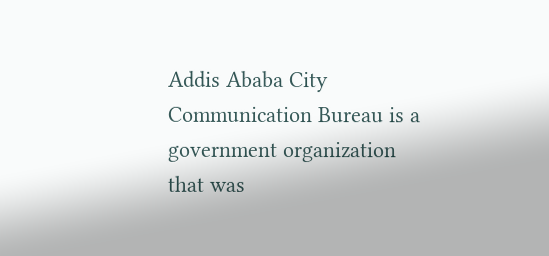Addis Ababa City Communication Bureau is a government organization that was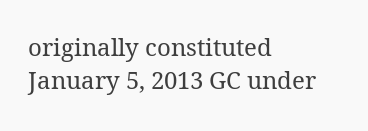originally constituted January 5, 2013 GC under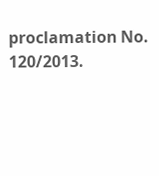proclamation No. 120/2013.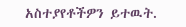አስተያየቶችዎን ይተዉት.